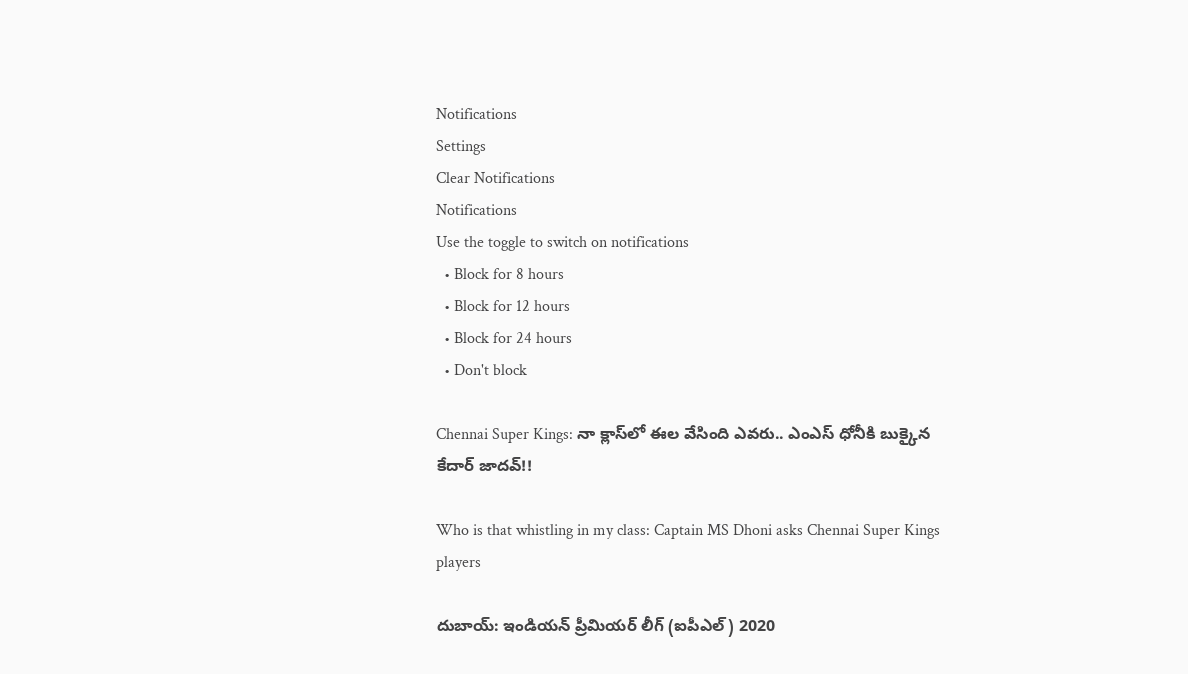Notifications
Settings
Clear Notifications
Notifications
Use the toggle to switch on notifications
  • Block for 8 hours
  • Block for 12 hours
  • Block for 24 hours
  • Don't block

Chennai Super Kings: నా క్లాస్‌లో ఈల వేసింది ఎవరు.. ఎంఎస్ ధోనీకి బుక్కైన కేదార్ జాదవ్!!

Who is that whistling in my class: Captain MS Dhoni asks Chennai Super Kings players

దుబాయ్: ఇండియన్ ప్రీమియర్ లీగ్ (ఐపీఎల్‌) 2020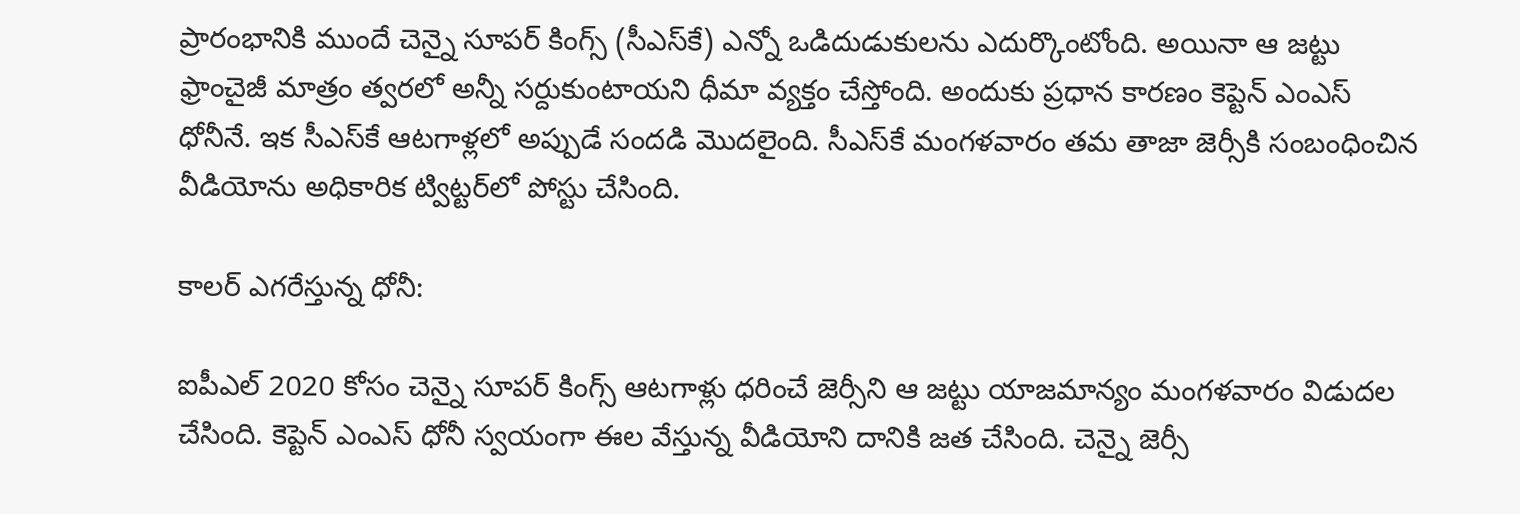ప్రారంభానికి ముందే చెన్నై సూపర్ కింగ్స్ (సీఎస్‌కే) ఎన్నో ఒడిదుడుకులను ఎదుర్కొంటోంది. అయినా ఆ జట్టు ఫ్రాంచైజీ మాత్రం త్వరలో అన్నీ సర్దుకుంటాయని ధీమా వ్యక్తం చేస్తోంది. అందుకు ప్రధాన కారణం కెప్టెన్ ఎంఎస్ ధోనీనే. ఇక సీఎస్‌కే ఆటగాళ్లలో అప్పుడే సందడి మొదలైంది. సీఎస్‌కే మంగళవారం తమ తాజా జెర్సీకి సంబంధించిన వీడియోను అధికారిక ట్విట్టర్‌లో పోస్టు చేసింది.

కాలర్‌ ఎగరేస్తున్న ధోనీ:

ఐపీఎల్ 2020 కోసం చెన్నై సూపర్ కింగ్స్ ఆటగాళ్లు ధరించే జెర్సీని ఆ జట్టు యాజమాన్యం మంగళవారం విడుదల చేసింది. కెప్టెన్ ఎంఎస్ ధోనీ స్వయంగా ఈల వేస్తున్న వీడియోని దానికి జత చేసింది. చెన్నై జెర్సీ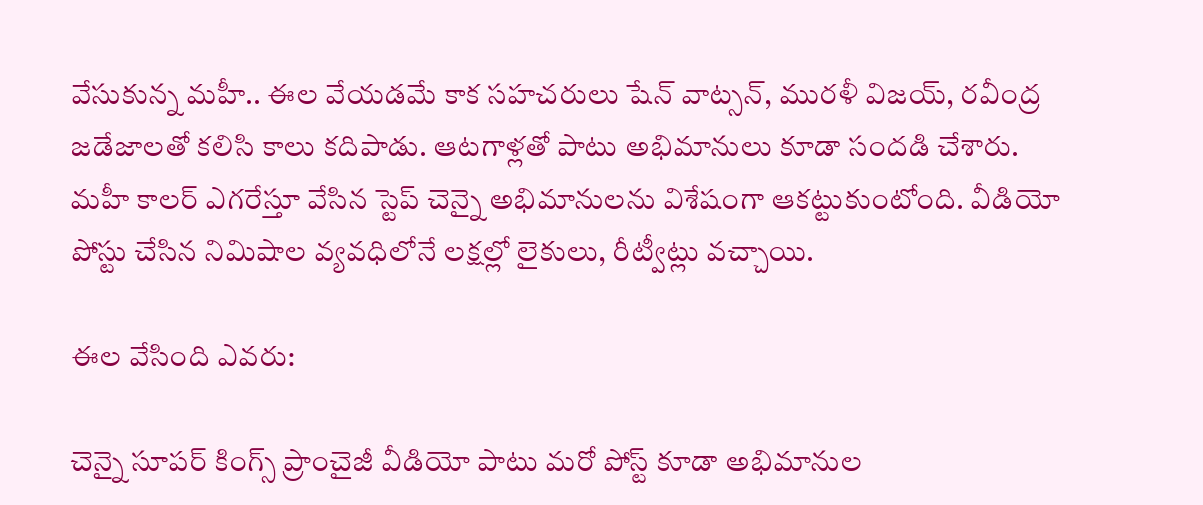వేసుకున్న మహీ.. ఈల వేయడమే కాక సహచరులు షేన్ వాట్సన్‌, మురళీ విజయ్, రవీంద్ర జడేజాలతో కలిసి కాలు కదిపాడు. ఆటగాళ్లతో పాటు అభిమానులు కూడా సందడి చేశారు. మహీ కాలర్‌ ఎగరేస్తూ వేసిన స్టెప్‌ చెన్నై అభిమానులను విశేషంగా ఆకట్టుకుంటోంది. వీడియో పోస్టు చేసిన నిమిషాల వ్యవధిలోనే లక్షల్లో లైకులు, రీట్వీట్లు వచ్చాయి.

ఈల వేసింది ఎవరు:

చెన్నై సూపర్ కింగ్స్ ప్రాంచైజీ వీడియో పాటు మరో పోస్ట్ కూడా అభిమానుల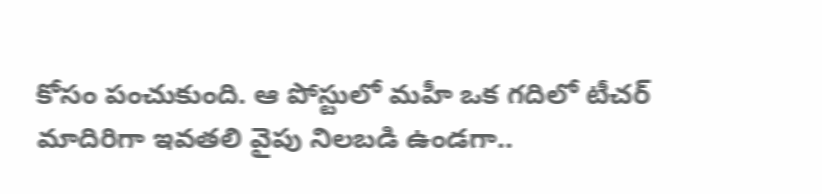కోసం పంచుకుంది. ఆ పోస్టులో మహీ ఒక గదిలో టీచర్‌ మాదిరిగా ఇవతలి వైపు నిలబడి ఉండగా..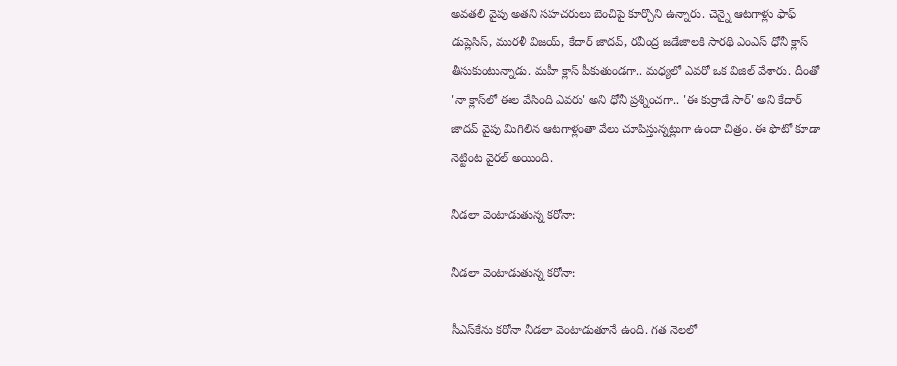అవతలి వైపు అతని సహచరులు బెంచిపై కూర్చొని ఉన్నారు. చెన్నై ఆటగాళ్లు ఫాఫ్ డుప్లెసిస్, మురళీ విజయ్, కేదార్ జాదవ్, రవీంద్ర జడేజాలకి సారథి ఎంఎస్ ధోనీ క్లాస్ తీసుకుంటున్నాడు. మహీ క్లాస్ పీకుతుండగా.. మధ్యలో ఎవరో ఒక విజిల్ వేశారు. దీంతో 'నా క్లాస్‌లో ఈల వేసింది ఎవరు' అని ధోనీ ప్రశ్నించగా.. 'ఈ కుర్రాడే సార్‌' అని కేదార్‌ జాదవ్‌ వైపు మిగిలిన ఆటగాళ్లంతా వేలు చూపిస్తున్నట్లుగా ఉందా చిత్రం. ఈ ఫొటో కూడా నెట్టింట వైరల్ అయింది.

నీడలా వెంటాడుతున్న కరోనా:

నీడలా వెంటాడుతున్న కరోనా:

సీఎస్‌కేను కరోనా నీడలా వెంటాడుతూనే ఉంది. గత నెలలో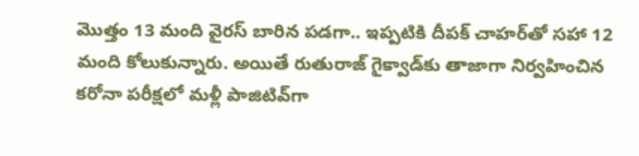మొత్తం 13 మంది వైరస్‌ బారిన పడగా.. ఇప్పటికి దీపక్ చాహర్‌తో సహా 12 మంది కోలుకున్నారు. అయితే రుతురాజ్‌ గైక్వాడ్‌కు తాజాగా నిర్వహించిన కరోనా పరీక్షలో మళ్లీ పాజిటివ్‌గా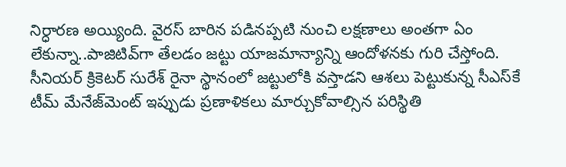నిర్ధారణ అయ్యింది. వైరస్‌ బారిన పడినప్పటి నుంచి లక్షణాలు అంతగా ఏం లేకున్నా..పాజిటివ్‌గా తేలడం జట్టు యాజమాన్యాన్ని ఆందోళనకు గురి చేస్తోంది. సీనియర్‌ క్రికెటర్‌ సురేశ్‌ రైనా స్థానంలో జట్టులోకి వస్తాడని ఆశలు పెట్టుకున్న సీఎస్‌కే టీమ్‌ మేనేజ్‌మెంట్‌ ఇప్పుడు ప్రణాళికలు మార్చుకోవాల్సిన పరిస్థితి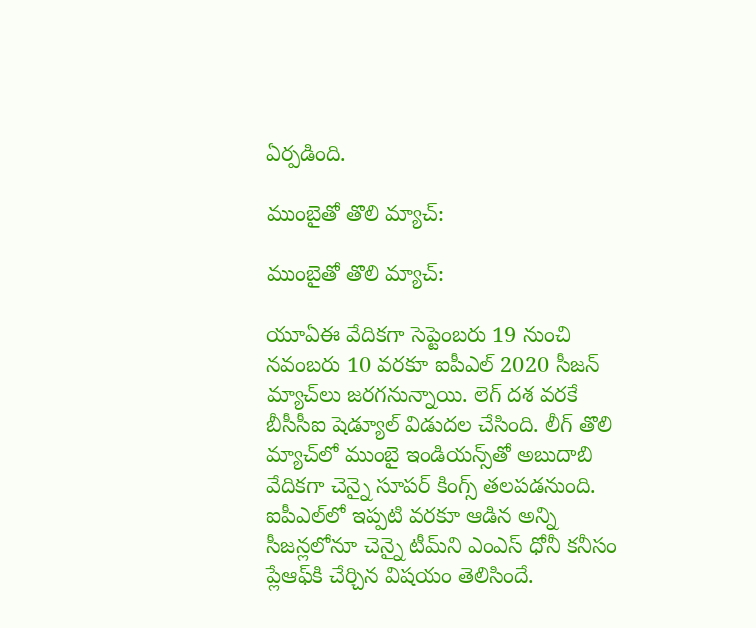ఏర్పడింది.

ముంబైతో తొలి మ్యాచ్:

ముంబైతో తొలి మ్యాచ్:

యూఏఈ వేదికగా సెప్టెంబరు 19 నుంచి నవంబరు 10 వరకూ ఐపీఎల్ 2020 సీజన్ మ్యాచ్‌లు జరగనున్నాయి. లెగ్ దశ వరకే బీసీసీఐ షెడ్యూల్ విడుదల చేసింది. లీగ్ తొలి మ్యాచ్‌లో ముంబై ఇండియన్స్‌తో అబుదాబి వేదికగా చెన్నై సూపర్ కింగ్స్ తలపడనుంది. ఐపీఎల్‌లో ఇప్పటి వరకూ ఆడిన అన్ని సీజన్లలోనూ చెన్నై టీమ్‌ని ఎంఎస్ ధోనీ కనీసం ప్లేఆఫ్‌కి చేర్చిన విషయం తెలిసిందే.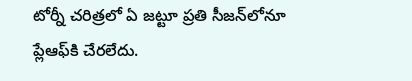టోర్నీ చరిత్రలో ఏ జట్టూ ప్రతి సీజన్‌లోనూ ప్లేఆఫ్‌కి చేరలేదు.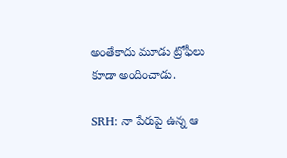అంతేకాదు మూడు ట్రోఫీలు కూడా అందించాడు.

SRH: నా పేరుపై ఉన్న ఆ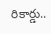రికార్డు..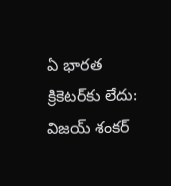ఏ భారత క్రికెటర్‌కు లేదు: విజయ్‌ శంకర్‌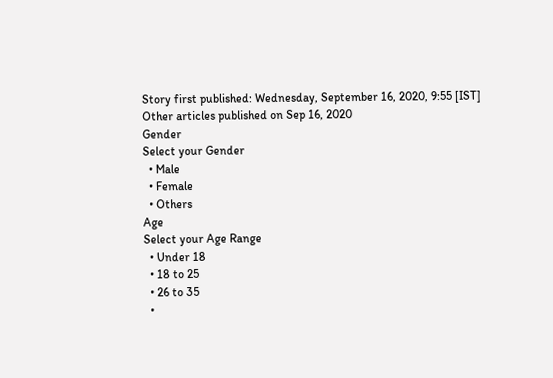Story first published: Wednesday, September 16, 2020, 9:55 [IST]
Other articles published on Sep 16, 2020
Gender
Select your Gender
  • Male
  • Female
  • Others
Age
Select your Age Range
  • Under 18
  • 18 to 25
  • 26 to 35
  •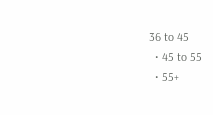36 to 45
  • 45 to 55
  • 55+